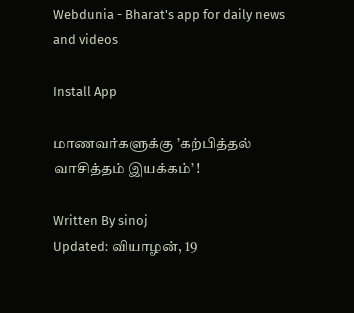Webdunia - Bharat's app for daily news and videos

Install App

மாணவர்களுக்கு ’கற்பித்தல் வாசித்தம் இயக்கம்’ !

Written By sinoj
Updated: வியாழன், 19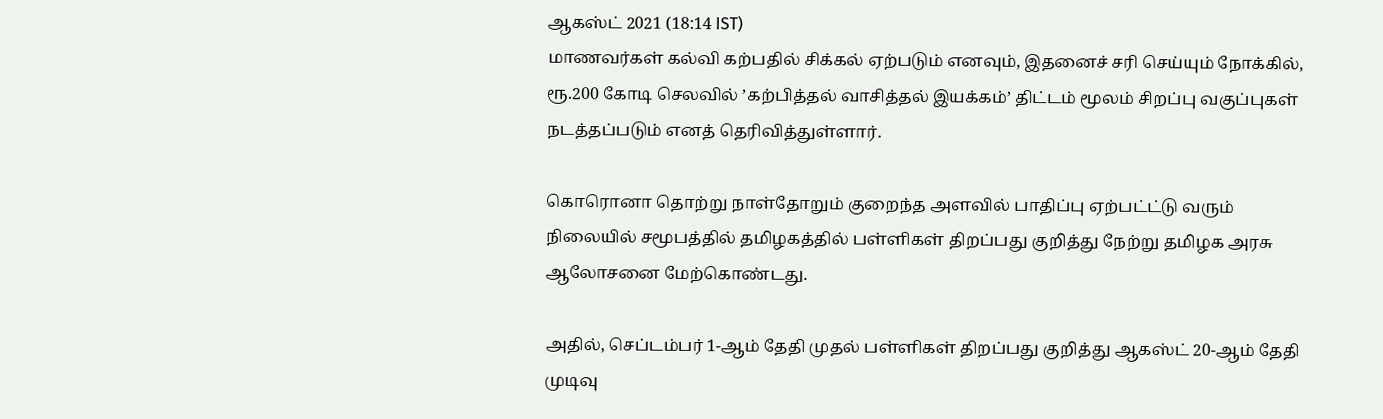ஆகஸ்ட் 2021 (18:14 IST)
மாணவர்கள் கல்வி கற்பதில் சிக்கல் ஏற்படும் எனவும், இதனைச் சரி செய்யும் நோக்கில், ரூ.200 கோடி செலவில் ’கற்பித்தல் வாசித்தல் இயக்கம்’ திட்டம் மூலம் சிறப்பு வகுப்புகள் நடத்தப்படும் எனத் தெரிவித்துள்ளார்.

கொரொனா தொற்று நாள்தோறும் குறைந்த அளவில் பாதிப்பு ஏற்பட்ட்டு வரும் நிலையில் சமூபத்தில் தமிழகத்தில் பள்ளிகள் திறப்பது குறித்து நேற்று தமிழக அரசு ஆலோசனை மேற்கொண்டது.

அதில், செப்டம்பர் 1-ஆம் தேதி முதல் பள்ளிகள் திறப்பது குறித்து ஆகஸ்ட் 20-ஆம் தேதி முடிவு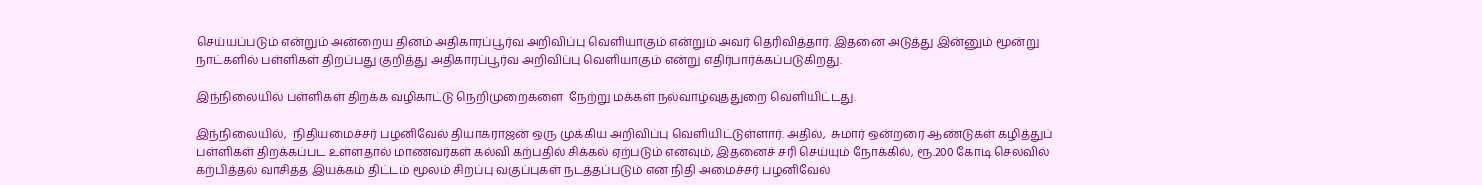செய்யப்படும் என்றும் அன்றைய தினம் அதிகாரப்பூர்வ அறிவிப்பு வெளியாகும் என்றும் அவர் தெரிவித்தார். இதனை அடுத்து இன்னும் மூன்று நாட்களில் பள்ளிகள் திறப்பது குறித்து அதிகாரப்பூர்வ அறிவிப்பு வெளியாகும் என்று எதிர்பார்க்கப்படுகிறது.

இந்நிலையில் பள்ளிகள் திறக்க வழிகாட்டு நெறிமுறைகளை  நேற்று மக்கள் நல்வாழ்வுத்துறை வெளியிட்டது.

இந்நிலையில்,  நிதியமைச்சர் பழனிவேல் தியாகராஜன் ஒரு முக்கிய அறிவிப்பு வெளியிட்டுள்ளார். அதில்,  சுமார் ஒன்றரை ஆண்டுகள் கழித்துப் பள்ளிகள் திறக்கப்பட உள்ளதால் மாணவர்கள் கல்வி கற்பதில் சிக்கல் ஏற்படும் எனவும், இதனைச் சரி செய்யும் நோக்கில், ரூ.200 கோடி செலவில் கற்பித்தல் வாசித்த இயக்கம் திட்டம் மூலம் சிறப்பு வகுப்புகள் நடத்தப்படும் என நிதி அமைச்சர் பழனிவேல்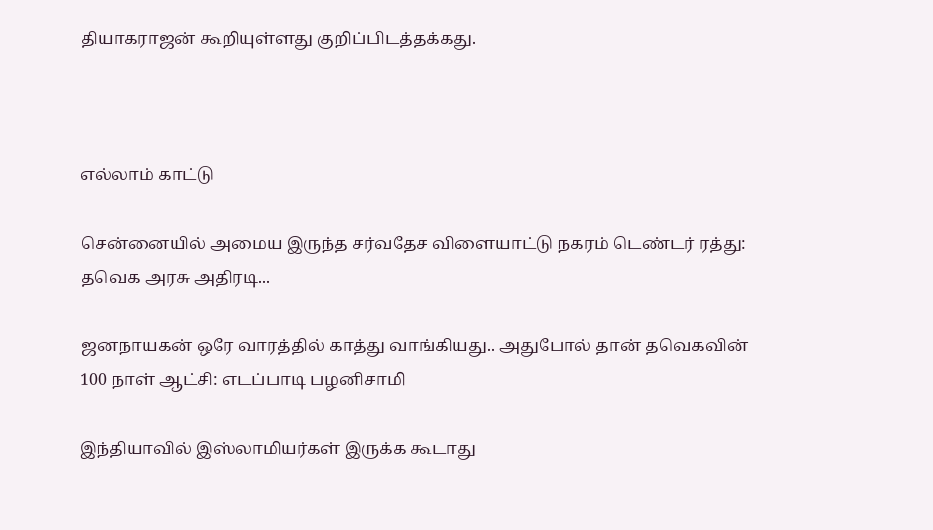தியாகராஜன் கூறியுள்ளது குறிப்பிடத்தக்கது.



எல்லாம் காட்டு

சென்னையில் அமைய இருந்த சர்வதேச விளையாட்டு நகரம் டெண்டர் ரத்து: தவெக அரசு அதிரடி...

ஜனநாயகன் ஒரே வாரத்தில் காத்து வாங்கியது.. அதுபோல் தான் தவெகவின் 100 நாள் ஆட்சி: எடப்பாடி பழனிசாமி

இந்தியாவில் இஸ்லாமியர்கள் இருக்க கூடாது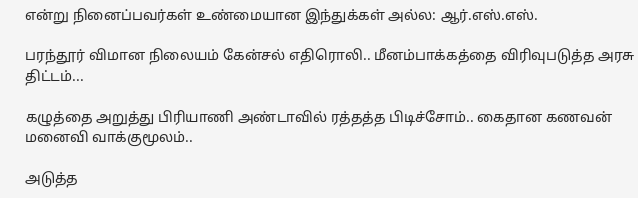என்று நினைப்பவர்கள் உண்மையான இந்துக்கள் அல்ல: ஆர்.எஸ்.எஸ்.

பரந்தூர் விமான நிலையம் கேன்சல் எதிரொலி.. மீனம்பாக்கத்தை விரிவுபடுத்த அரசு திட்டம்...

கழுத்தை அறுத்து பிரியாணி அண்டாவில் ரத்தத்த பிடிச்சோம்.. கைதான கணவன் மனைவி வாக்குமூலம்..

அடுத்த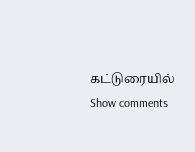கட்டுரையில்
Show comments